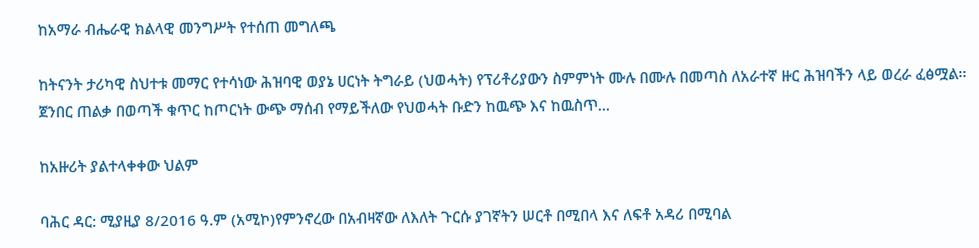ከአማራ ብሔራዊ ክልላዊ መንግሥት የተሰጠ መግለጫ

ከትናንት ታሪካዊ ስህተቱ መማር የተሳነው ሕዝባዊ ወያኔ ሀርነት ትግራይ (ህወሓት) የፕሪቶሪያውን ስምምነት ሙሉ በሙሉ በመጣስ ለአራተኛ ዙር ሕዝባችን ላይ ወረራ ፈፅሟል፡፡ ጀንበር ጠልቃ በወጣች ቁጥር ከጦርነት ውጭ ማሰብ የማይችለው የህወሓት ቡድን ከዉጭ እና ከዉስጥ...

ከአዙሪት ያልተላቀቀው ህልም

ባሕር ዳር: ሚያዚያ 8/2016 ዓ.ም (አሚኮ)የምንኖረው በአብዛኛው ለእለት ጉርሱ ያገኛትን ሠርቶ በሚበላ እና ለፍቶ አዳሪ በሚባል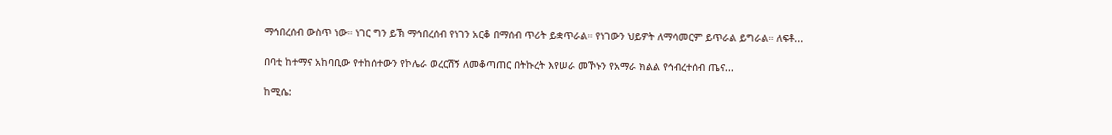ማኅበረሰብ ውስጥ ነው። ነገር ግን ይኽ ማኅበረሰብ የነገን አርቆ በማሰብ ጥሪት ይቋጥራል። የነገውን ህይዎት ለማሳመርም ይጥራል ይግራል። ለፍቶ...

በባቲ ከተማና አከባቢው የተከሰተውን የኮሌራ ወረርሽኝ ለመቆጣጠር በትኩረት እየሠራ መኾኑን የአማራ ክልል የኅብረተሰብ ጤና...

ከሚሴ: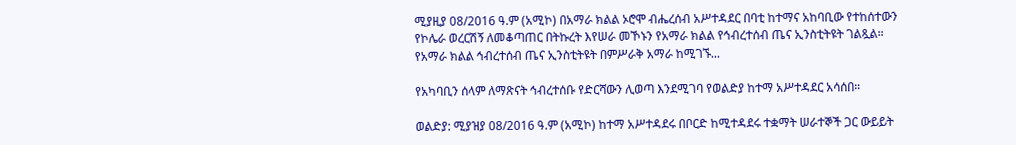ሚያዚያ 08/2016 ዓ.ም (አሚኮ) በአማራ ክልል ኦሮሞ ብሔረሰብ አሥተዳደር በባቲ ከተማና አከባቢው የተከሰተውን የኮሌራ ወረርሽኝ ለመቆጣጠር በትኩረት እየሠራ መኾኑን የአማራ ክልል የኅብረተሰብ ጤና ኢንስቲትዩት ገልጿል። የአማራ ክልል ኅብረተሰብ ጤና ኢንስቲትዩት በምሥራቅ አማራ ከሚገኙ...

የአካባቢን ሰላም ለማጽናት ኅብረተሰቡ የድርሻውን ሊወጣ እንደሚገባ የወልድያ ከተማ አሥተዳደር አሳሰበ።

ወልድያ: ሚያዝያ 08/2016 ዓ.ም (አሚኮ) ከተማ አሥተዳደሩ በቦርድ ከሚተዳደሩ ተቋማት ሠራተኞች ጋር ውይይት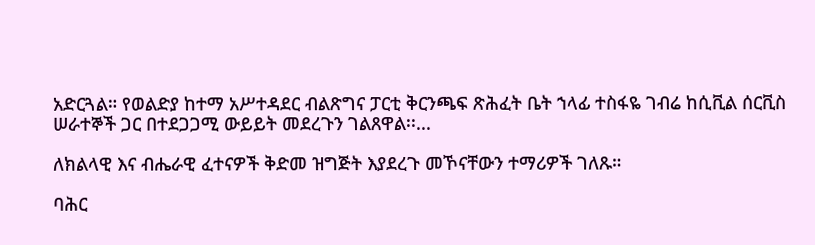አድርጓል። የወልድያ ከተማ አሥተዳደር ብልጽግና ፓርቲ ቅርንጫፍ ጽሕፈት ቤት ኀላፊ ተስፋዬ ገብሬ ከሲቪል ሰርቪስ ሠራተኞች ጋር በተደጋጋሚ ውይይት መደረጉን ገልጸዋል፡፡...

ለክልላዊ እና ብሔራዊ ፈተናዎች ቅድመ ዝግጅት እያደረጉ መኾናቸውን ተማሪዎች ገለጹ።

ባሕር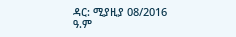ዳር: ሚያዚያ 08/2016 ዓ.ም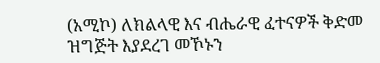(አሚኮ) ለክልላዊ እና ብሔራዊ ፈተናዎች ቅድመ ዝግጅት እያደረገ መኾኑን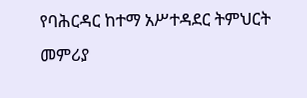የባሕርዳር ከተማ አሥተዳደር ትምህርት መምሪያ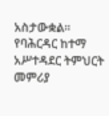አስታውቋል። የባሕርዳር ከተማ አሥተዳደር ትምህርት መምሪያ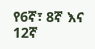የ6ኛ፣ 8ኛ እና 12ኛ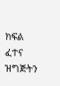ክፍል ፈተና ዝግጅትን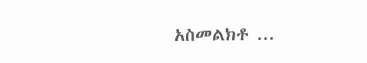አስመልክቶ ...